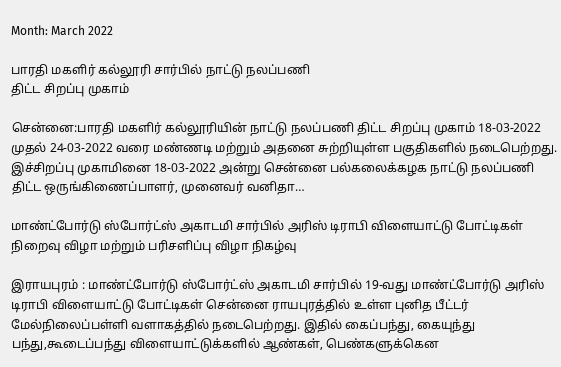Month: March 2022

பாரதி மகளிர் கல்லூரி சார்பில் நாட்டு நலப்பணி
திட்ட சிறப்பு முகாம்

சென்னை:பாரதி மகளிர் கல்லூரியின் நாட்டு நலப்பணி திட்ட சிறப்பு முகாம் 18-03-2022 முதல் 24-03-2022 வரை மண்ணடி மற்றும் அதனை சுற்றியுள்ள பகுதிகளில் நடைபெற்றது. இச்சிறப்பு முகாமினை 18-03-2022 அன்று சென்னை பல்கலைக்கழக நாட்டு நலப்பணி திட்ட ஒருங்கிணைப்பாளர், முனைவர் வனிதா…

மாண்ட்போர்டு ஸ்போர்ட்ஸ் அகாடமி சார்பில் அரிஸ் டிராபி விளையாட்டு போட்டிகள் நிறைவு விழா மற்றும் பரிசளிப்பு விழா நிகழ்வு

இராயபுரம் : மாண்ட்போர்டு ஸ்போர்ட்ஸ் அகாடமி சார்பில் 19-வது மாண்ட்போர்டு அரிஸ் டிராபி விளையாட்டு போட்டிகள் சென்னை ராயபுரத்தில் உள்ள புனித பீட்டர் மேல்நிலைப்பள்ளி வளாகத்தில் நடைபெற்றது. இதில் கைப்பந்து, கையுந்து பந்து,கூடைப்பந்து விளையாட்டுக்களில் ஆண்கள், பெண்களுக்கென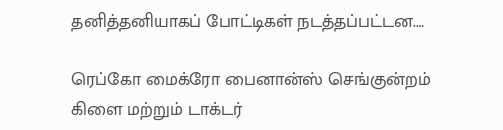தனித்தனியாகப் போட்டிகள் நடத்தப்பட்டன.…

ரெப்கோ மைக்ரோ பைனான்ஸ் செங்குன்றம் கிளை மற்றும் டாக்டர்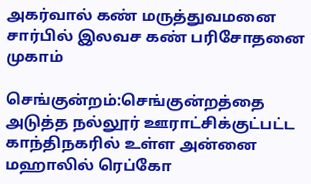அகர்வால் கண் மருத்துவமனை சார்பில் இலவச கண் பரிசோதனை முகாம்

செங்குன்றம்:செங்குன்றத்தை அடுத்த நல்லூர் ஊராட்சிக்குட்பட்ட காந்திநகரில் உள்ள அன்னை மஹாலில் ரெப்கோ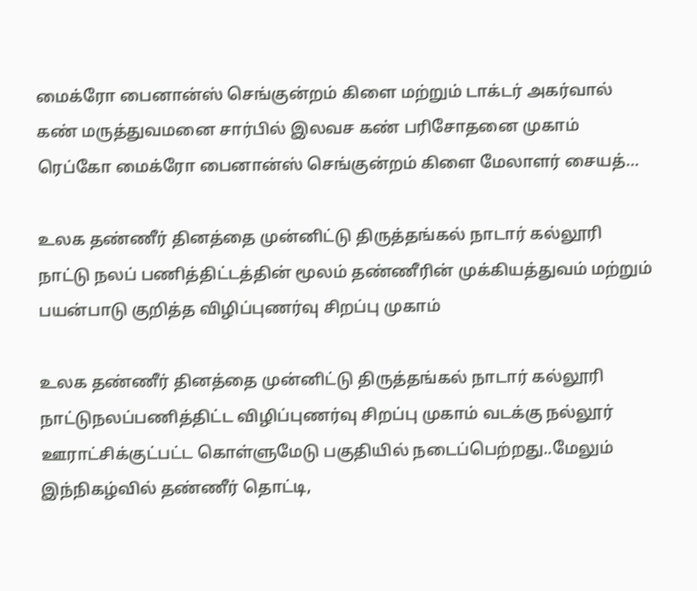மைக்ரோ பைனான்ஸ் செங்குன்றம் கிளை மற்றும் டாக்டர் அகர்வால் கண் மருத்துவமனை சார்பில் இலவச கண் பரிசோதனை முகாம் ரெப்கோ மைக்ரோ பைனான்ஸ் செங்குன்றம் கிளை மேலாளர் சையத்…

உலக தண்ணீர் தினத்தை முன்னிட்டு திருத்தங்கல் நாடார் கல்லூரி நாட்டு நலப் பணித்திட்டத்தின் மூலம் தண்ணீரின் முக்கியத்துவம் மற்றும் பயன்பாடு குறித்த விழிப்புணர்வு சிறப்பு முகாம்

உலக தண்ணீர் தினத்தை முன்னிட்டு திருத்தங்கல் நாடார் கல்லூரி நாட்டுநலப்பணித்திட்ட விழிப்புணர்வு சிறப்பு முகாம் வடக்கு நல்லூர் ஊராட்சிக்குட்பட்ட கொள்ளுமேடு பகுதியில் நடைப்பெற்றது..மேலும் இந்நிகழ்வில் தண்ணீர் தொட்டி,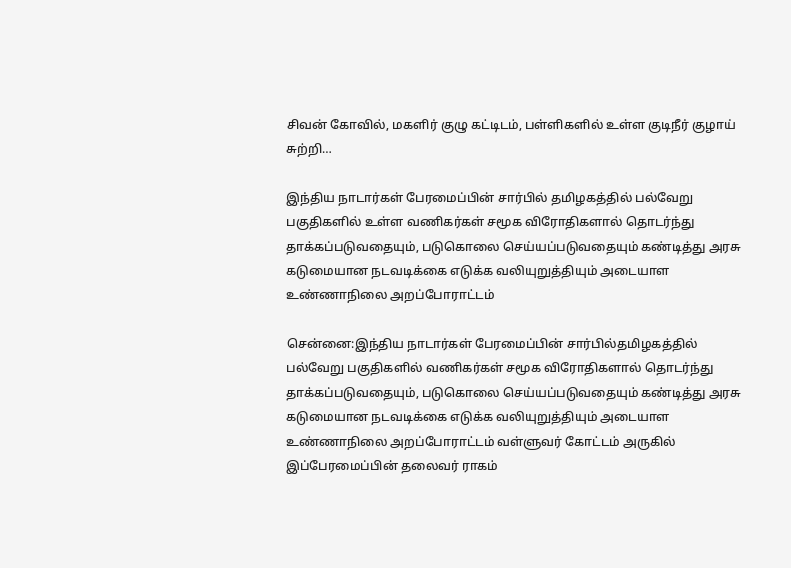சிவன் கோவில், மகளிர் குழு கட்டிடம், பள்ளிகளில் உள்ள குடிநீர் குழாய் சுற்றி…

இந்திய நாடார்கள் பேரமைப்பின் சார்பில் தமிழகத்தில் பல்வேறு பகுதிகளில் உள்ள வணிகர்கள் சமூக விரோதிகளால் தொடர்ந்து தாக்கப்படுவதையும், படுகொலை செய்யப்படுவதையும் கண்டித்து அரசு கடுமையான நடவடிக்கை எடுக்க வலியுறுத்தியும் அடையாள உண்ணாநிலை அறப்போராட்டம்

சென்னை:இந்திய நாடார்கள் பேரமைப்பின் சார்பில்தமிழகத்தில் பல்வேறு பகுதிகளில் வணிகர்கள் சமூக விரோதிகளால் தொடர்ந்து தாக்கப்படுவதையும், படுகொலை செய்யப்படுவதையும் கண்டித்து அரசு கடுமையான நடவடிக்கை எடுக்க வலியுறுத்தியும் அடையாள உண்ணாநிலை அறப்போராட்டம் வள்ளுவர் கோட்டம் அருகில் இப்பேரமைப்பின் தலைவர் ராகம்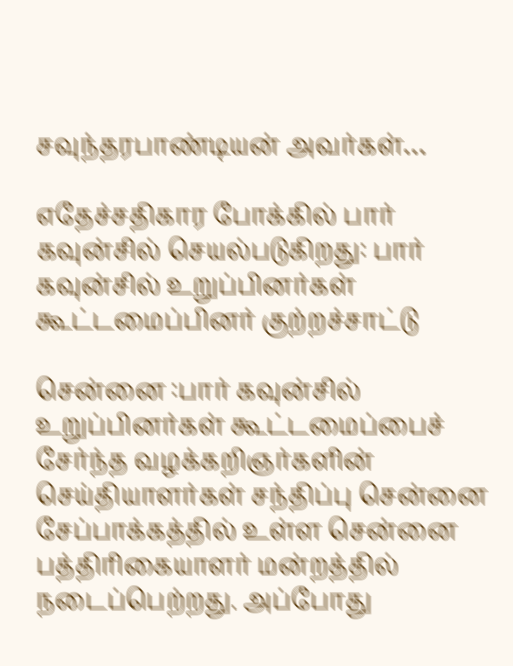சவுந்தரபாண்டியன் அவர்கள்…

எதேச்சதிகார போக்கில் பார் கவுன்சில் செயல்படுகிறது: பார் கவுன்சில் உறுப்பினர்கள் கூட்டமைப்பினர் குற்றச்சாட்டு

சென்னை :பார் கவுன்சில் உறுப்பினர்கள் கூட்டமைப்பைச் சேர்ந்த வழக்கறிஞர்களின் செய்தியாளர்கள் சந்திப்பு சென்னை சேப்பாக்கத்தில் உள்ள சென்னை பத்திரிகையாளர் மன்றத்தில் நடைப்பெற்றது. அப்போது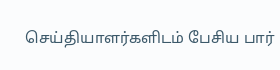செய்தியாளர்களிடம் பேசிய பார்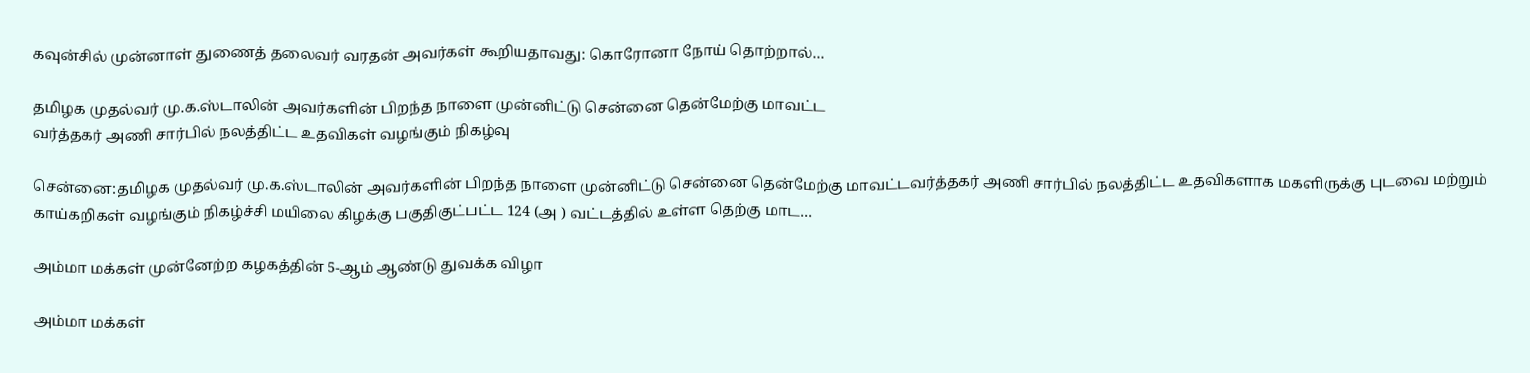கவுன்சில் முன்னாள் துணைத் தலைவர் வரதன் அவர்கள் கூறியதாவது: கொரோனா நோய் தொற்றால்…

தமிழக முதல்வர் மு.க.ஸ்டாலின் அவர்களின் பிறந்த நாளை முன்னிட்டு சென்னை தென்மேற்கு மாவட்ட
வர்த்தகர் அணி சார்பில் நலத்திட்ட உதவிகள் வழங்கும் நிகழ்வு

சென்னை:தமிழக முதல்வர் மு.க.ஸ்டாலின் அவர்களின் பிறந்த நாளை முன்னிட்டு சென்னை தென்மேற்கு மாவட்டவர்த்தகர் அணி சார்பில் நலத்திட்ட உதவிகளாக மகளிருக்கு புடவை மற்றும் காய்கறிகள் வழங்கும் நிகழ்ச்சி மயிலை கிழக்கு பகுதிகுட்பட்ட 124 (அ ) வட்டத்தில் உள்ள தெற்கு மாட…

அம்மா மக்கள் முன்னேற்ற கழகத்தின் 5-ஆம் ஆண்டு துவக்க விழா

அம்மா மக்கள்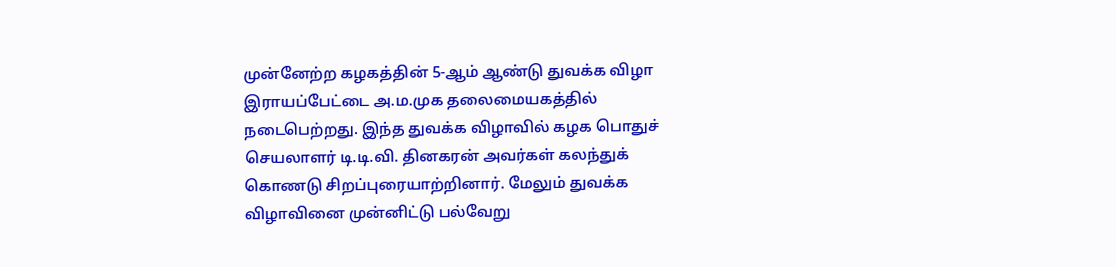முன்னேற்ற கழகத்தின் 5-ஆம் ஆண்டு துவக்க விழா இராயப்பேட்டை அ.ம.முக தலைமையகத்தில் நடைபெற்றது. இந்த துவக்க விழாவில் கழக பொதுச் செயலாளர் டி.டி.வி. தினகரன் அவர்கள் கலந்துக் கொணடு சிறப்புரையாற்றினார். மேலும் துவக்க விழாவினை முன்னிட்டு பல்வேறு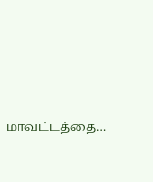மாவட்டத்தை…